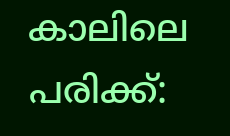കാലിലെ പരിക്ക്: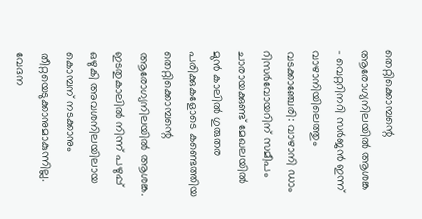തെറ്റിക്കൊമ്പന്റെ ആരോഗ്യനിലയിൽ ആശങ്ക
- വെറ്ററിനറി സർജൻ ഇന്ന് വാഴാനിയിലെത്തും
വടക്കാഞ്ചേരി: വാഴാനി ഡാം റിസർവോയറിന് സമീപം ചാരായക്കുണ്ട് മേഖലയിൽ മുൻ കാലിൽ ഗുരുതര പരിക്കുകളോടെ കണ്ടെത്തിയ തെറ്റിക്കൊമ്പന്റെ ആരോഗ്യനിലയിൽ ആശങ്ക. ഇടതുകാലിൽ നിന്ന് പഴുപ്പ് ഒഴുകി അവശനിലയിലായ കൊമ്പന് നടക്കാനും തീറ്റയെടുക്കാനുമാകുന്നില്ല. വേദന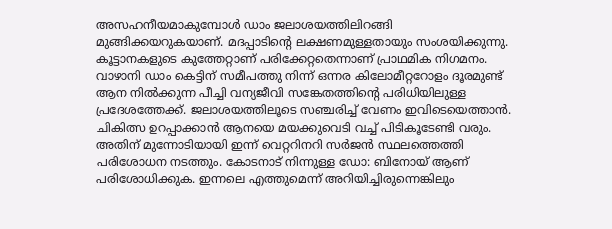അസഹനീയമാകുമ്പോൾ ഡാം ജലാശയത്തിലിറങ്ങി മുങ്ങിക്കയറുകയാണ്. മദപ്പാടിന്റെ ലക്ഷണമുള്ളതായും സംശയിക്കുന്നു. കൂട്ടാനകളുടെ കുത്തേറ്റാണ് പരിക്കേറ്റതെന്നാണ് പ്രാഥമിക നിഗമനം. വാഴാനി ഡാം കെട്ടിന് സമീപത്തു നിന്ന് ഒന്നര കിലോമീറ്ററോളം ദൂരമുണ്ട് ആന നിൽക്കുന്ന പീച്ചി വന്യജീവി സങ്കേതത്തിന്റെ പരിധിയിലുള്ള പ്രദേശത്തേക്ക്. ജലാശയത്തിലൂടെ സഞ്ചരിച്ച് വേണം ഇവിടെയെത്താൻ. ചികിത്സ ഉറപ്പാക്കാൻ ആനയെ മയക്കുവെടി വച്ച് പിടികൂടേണ്ടി വരും. അതിന് മുന്നോടിയായി ഇന്ന് വെറ്ററിനറി സർജൻ സ്ഥലത്തെത്തി പരിശോധന നടത്തും. കോടനാട് നിന്നുള്ള ഡോ: ബിനോയ് ആണ് പരിശോധിക്കുക. ഇന്നലെ എത്തുമെന്ന് അറിയിച്ചിരുന്നെങ്കിലും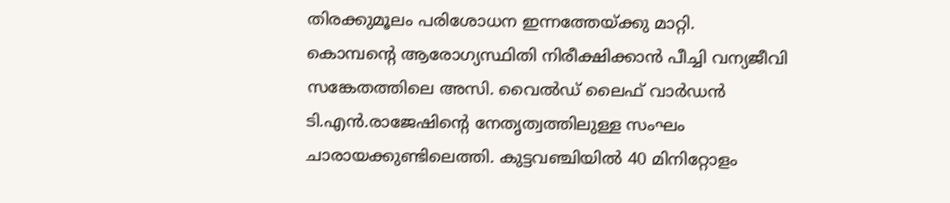തിരക്കുമൂലം പരിശോധന ഇന്നത്തേയ്ക്കു മാറ്റി.
കൊമ്പന്റെ ആരോഗ്യസ്ഥിതി നിരീക്ഷിക്കാൻ പീച്ചി വന്യജീവി സങ്കേതത്തിലെ അസി. വൈൽഡ് ലൈഫ് വാർഡൻ ടി.എൻ.രാജേഷിന്റെ നേതൃത്വത്തിലുള്ള സംഘം ചാരായക്കുണ്ടിലെത്തി. കുട്ടവഞ്ചിയിൽ 40 മിനിറ്റോളം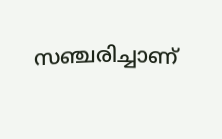സഞ്ചരിച്ചാണ്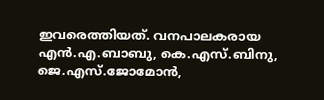ഇവരെത്തിയത്. വനപാലകരായ എൻ.എ.ബാബു, കെ.എസ്.ബിനു, ജെ.എസ്.ജോമോൻ,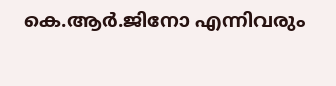കെ.ആർ.ജിനോ എന്നിവരും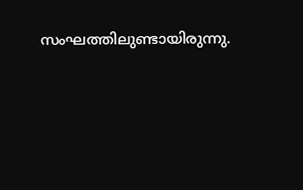സംഘത്തിലുണ്ടായിരുന്നു.